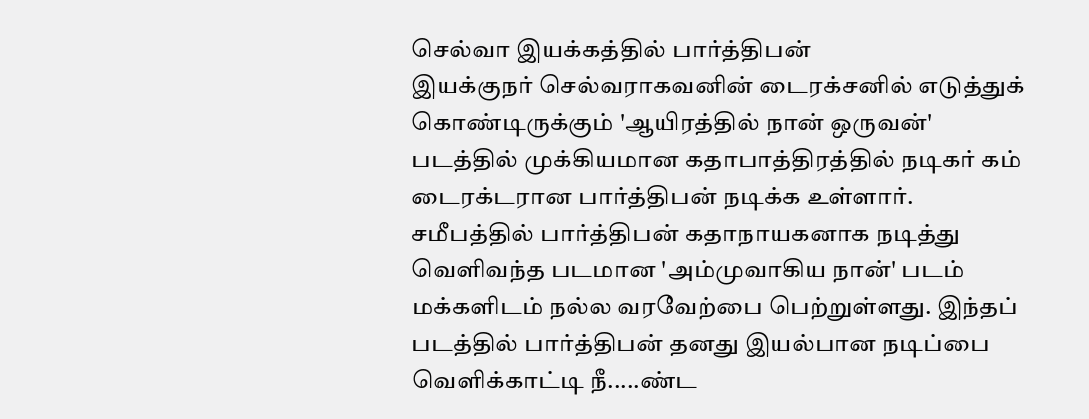செல்வா இயக்கத்தில் பார்த்திபன்
இயக்குநர் செல்வராகவனின் டைரக்சனில் எடுத்துக் கொண்டிருக்கும் 'ஆயிரத்தில் நான் ஒருவன்' படத்தில் முக்கியமான கதாபாத்திரத்தில் நடிகர் கம் டைரக்டரான பார்த்திபன் நடிக்க உள்ளார்.
சமீபத்தில் பார்த்திபன் கதாநாயகனாக நடித்து வெளிவந்த படமான 'அம்முவாகிய நான்' படம் மக்களிடம் நல்ல வரவேற்பை பெற்றுள்ளது. இந்தப் படத்தில் பார்த்திபன் தனது இயல்பான நடிப்பை வெளிக்காட்டி நீ.....ண்ட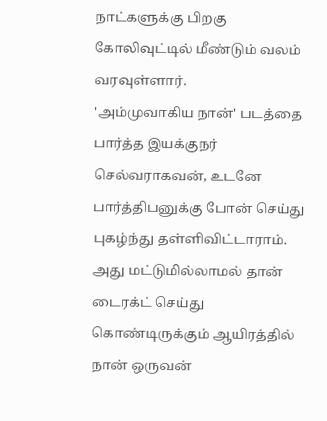நாட்களுக்கு பிறகு கோலிவுட்டில் மீண்டும் வலம் வரவுள்ளார்.
'அம்முவாகிய நான்' படத்தை பார்த்த இயக்குநர் செல்வராகவன், உடனே பார்த்திபனுக்கு போன் செய்து புகழ்ந்து தள்ளிவிட்டாராம். அது மட்டுமில்லாமல் தான் டைரக்ட் செய்து கொண்டிருக்கும் ஆயிரத்தில் நான் ஒருவன்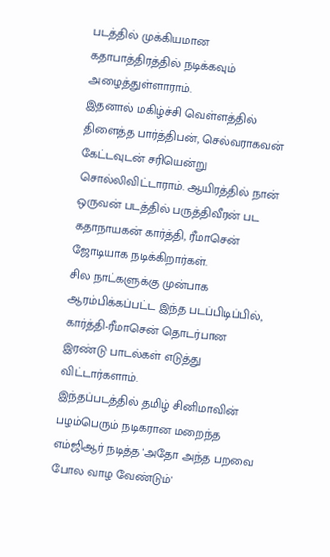படத்தில் முக்கியமான கதாபாத்திரத்தில் நடிக்கவும் அழைத்துள்ளாராம்.
இதனால் மகிழ்ச்சி வெள்ளத்தில் திளைத்த பார்த்திபன், செல்வராகவன் கேட்டவுடன் சரியென்று சொல்லிவிட்டாராம். ஆயிரத்தில் நான் ஒருவன் படத்தில் பருத்திவீரன் பட கதாநாயகன் கார்த்தி, ரீமாசென் ஜோடியாக நடிக்கிறார்கள்.
சில நாட்களுக்கு முன்பாக ஆரம்பிக்கப்பட்ட இந்த படப்பிடிப்பில், கார்த்தி-ரீமாசென் தொடர்பான இரண்டு பாடல்கள் எடுத்து விட்டார்களாம்.
இந்தப்படத்தில் தமிழ் சினிமாவின் பழம்பெரும் நடிகரான மறைந்த எம்ஜிஆர் நடித்த 'அதோ அந்த பறவை போல வாழ வேண்டும்'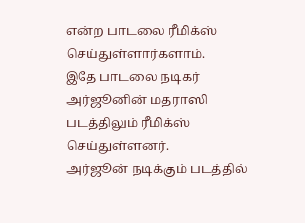என்ற பாடலை ரீமிக்ஸ் செய்துள்ளார்களாம்.
இதே பாடலை நடிகர் அர்ஜூனின் மதராஸி படத்திலும் ரீமிக்ஸ் செய்துள்ளனர்.
அர்ஜூன் நடிக்கும் படத்தில்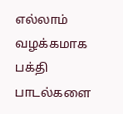எல்லாம் வழக்கமாக பக்தி பாடல்களை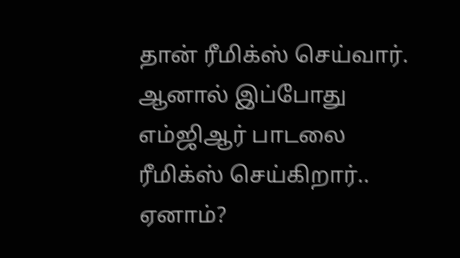தான் ரீமிக்ஸ் செய்வார். ஆனால் இப்போது எம்ஜிஆர் பாடலை ரீமிக்ஸ் செய்கிறார்.. ஏனாம்?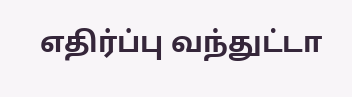எதிர்ப்பு வந்துட்டா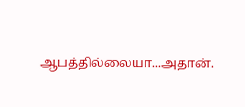ஆபத்தில்லையா...அதான்.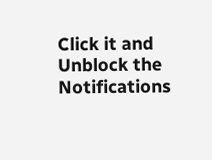Click it and Unblock the Notifications